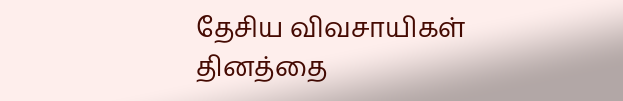தேசிய விவசாயிகள் தினத்தை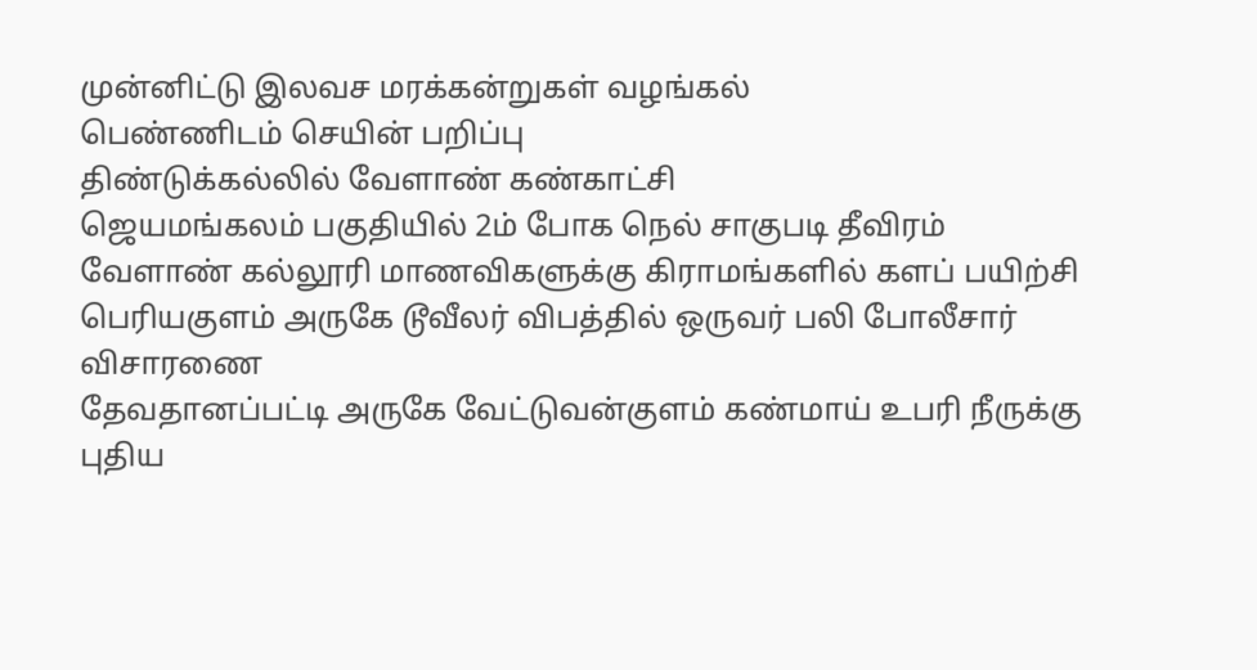முன்னிட்டு இலவச மரக்கன்றுகள் வழங்கல்
பெண்ணிடம் செயின் பறிப்பு
திண்டுக்கல்லில் வேளாண் கண்காட்சி
ஜெயமங்கலம் பகுதியில் 2ம் போக நெல் சாகுபடி தீவிரம்
வேளாண் கல்லூரி மாணவிகளுக்கு கிராமங்களில் களப் பயிற்சி
பெரியகுளம் அருகே டூவீலர் விபத்தில் ஒருவர் பலி போலீசார் விசாரணை
தேவதானப்பட்டி அருகே வேட்டுவன்குளம் கண்மாய் உபரி நீருக்கு புதிய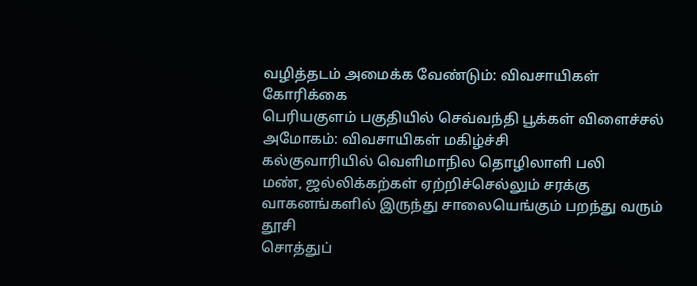வழித்தடம் அமைக்க வேண்டும்: விவசாயிகள் கோரிக்கை
பெரியகுளம் பகுதியில் செவ்வந்தி பூக்கள் விளைச்சல் அமோகம்: விவசாயிகள் மகிழ்ச்சி
கல்குவாரியில் வெளிமாநில தொழிலாளி பலி
மண், ஜல்லிக்கற்கள் ஏற்றிச்செல்லும் சரக்கு வாகனங்களில் இருந்து சாலையெங்கும் பறந்து வரும் தூசி
சொத்துப்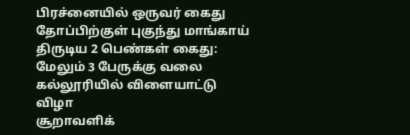பிரச்னையில் ஒருவர் கைது
தோப்பிற்குள் புகுந்து மாங்காய் திருடிய 2 பெண்கள் கைது: மேலும் 3 பேருக்கு வலை
கல்லூரியில் விளையாட்டு விழா
சூறாவளிக்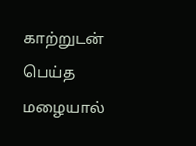காற்றுடன் பெய்த மழையால்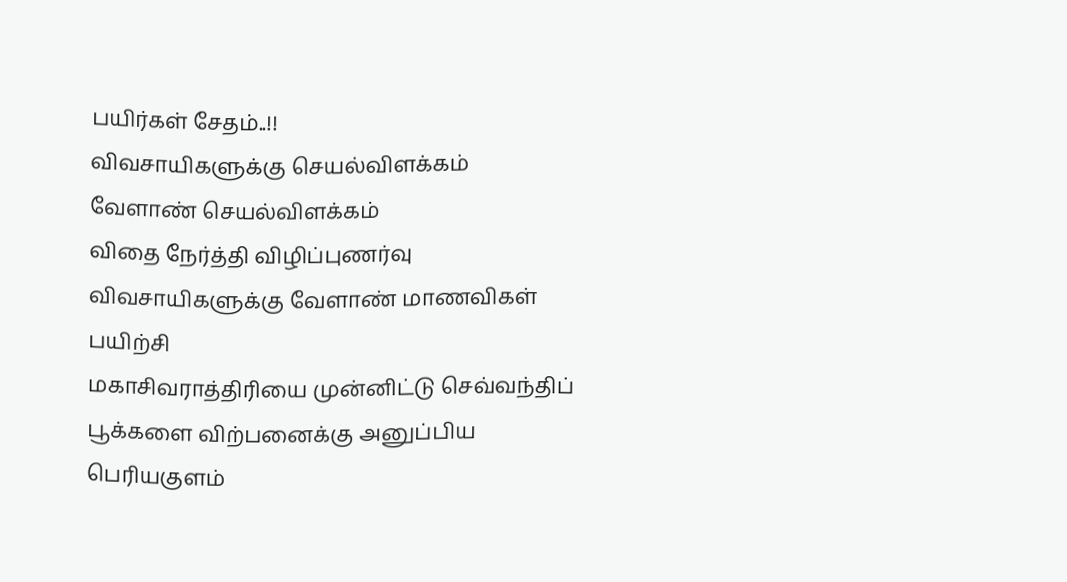பயிர்கள் சேதம்..!!
விவசாயிகளுக்கு செயல்விளக்கம்
வேளாண் செயல்விளக்கம்
விதை நேர்த்தி விழிப்புணர்வு
விவசாயிகளுக்கு வேளாண் மாணவிகள் பயிற்சி
மகாசிவராத்திரியை முன்னிட்டு செவ்வந்திப் பூக்களை விற்பனைக்கு அனுப்பிய பெரியகுளம்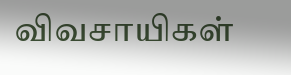விவசாயிகள்